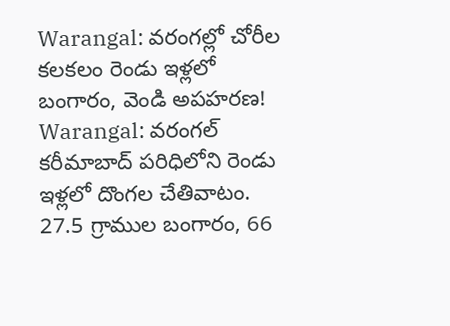Warangal: వరంగల్లో చోరీల కలకలం రెండు ఇళ్లలో బంగారం, వెండి అపహరణ!
Warangal: వరంగల్ కరీమాబాద్ పరిధిలోని రెండు ఇళ్లలో దొంగల చేతివాటం. 27.5 గ్రాముల బంగారం, 66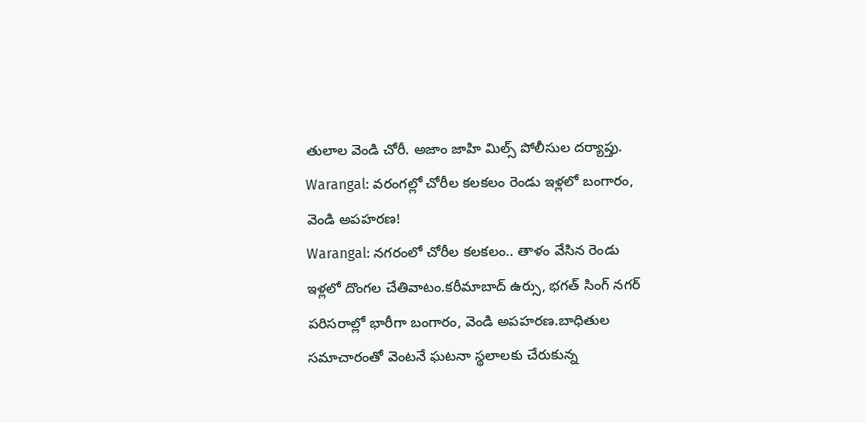తులాల వెండి చోరీ. అజాం జాహి మిల్స్ పోలీసుల దర్యాప్తు.
Warangal: వరంగల్లో చోరీల కలకలం రెండు ఇళ్లలో బంగారం, వెండి అపహరణ!
Warangal: నగరంలో చోరీల కలకలం.. తాళం వేసిన రెండు ఇళ్లలో దొంగల చేతివాటం.కరీమాబాద్ ఉర్సు, భగత్ సింగ్ నగర్ పరిసరాల్లో భారీగా బంగారం, వెండి అపహరణ.బాధితుల సమాచారంతో వెంటనే ఘటనా స్థలాలకు చేరుకున్న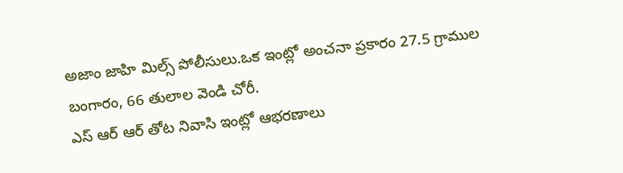అజాం జాహి మిల్స్ పోలీసులు.ఒక ఇంట్లో అంచనా ప్రకారం 27.5 గ్రాముల బంగారం, 66 తులాల వెండి చోరీ.
ఎస్ ఆర్ ఆర్ తోట నివాసి ఇంట్లో ఆభరణాలు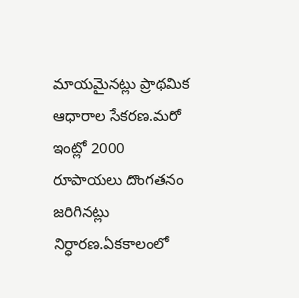మాయమైనట్లు ప్రాథమిక ఆధారాల సేకరణ.మరో ఇంట్లో 2000 రూపాయలు దొంగతనం జరిగినట్లు నిర్ధారణ.ఏకకాలంలో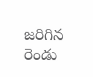జరిగిన రెండు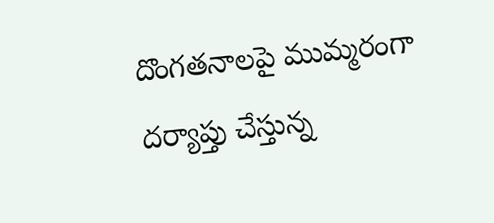దొంగతనాలపై ముమ్మరంగా దర్యాప్తు చేస్తున్న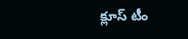క్లూస్ టీం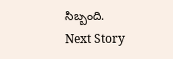సిబ్బంది.
Next Story